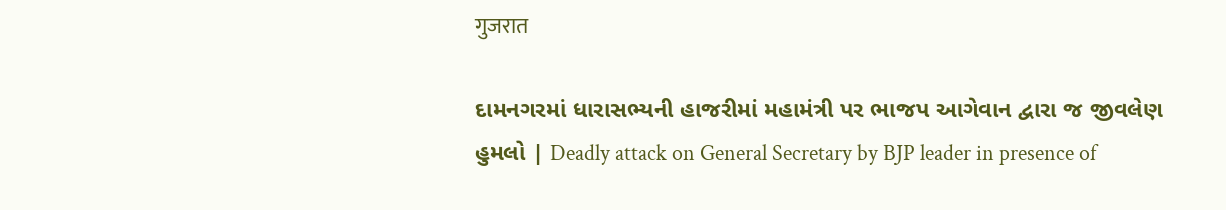गुजरात

દામનગરમાં ધારાસભ્યની હાજરીમાં મહામંત્રી પર ભાજપ આગેવાન દ્વારા જ જીવલેણ હુમલો | Deadly attack on General Secretary by BJP leader in presence of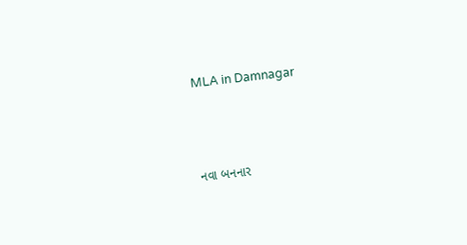MLA in Damnagar



નવા બનનાર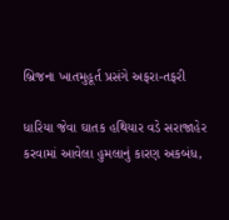બ્રિજના ખાતમુહૂર્ત પ્રસંગે અફરા-તફરી

ધારિયા જેવા ઘાતક હથિયાર વડે સરાજાહેર કરવામાં આવેલા હુમલાનું કારણ અકબંધ,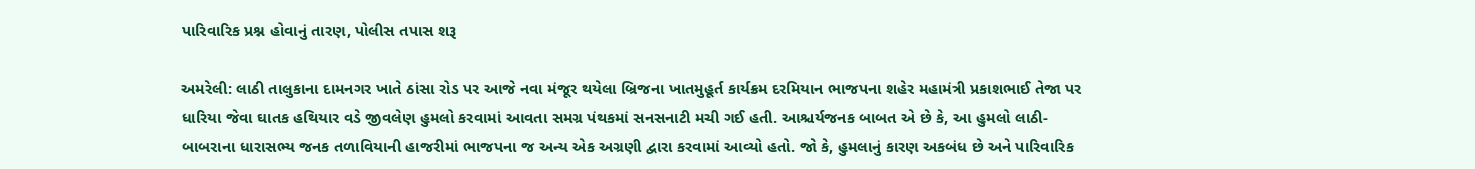પારિવારિક પ્રશ્ન હોવાનું તારણ, પોલીસ તપાસ શરૂ

અમરેલી: લાઠી તાલુકાના દામનગર ખાતે ઠાંસા રોડ પર આજે નવા મંજૂર થયેલા બ્રિજના ખાતમુહૂર્ત કાર્યક્રમ દરમિયાન ભાજપના શહેર મહામંત્રી પ્રકાશભાઈ તેજા પર ધારિયા જેવા ઘાતક હથિયાર વડે જીવલેણ હુમલો કરવામાં આવતા સમગ્ર પંથકમાં સનસનાટી મચી ગઈ હતી. આશ્ચર્યજનક બાબત એ છે કે, આ હુમલો લાઠી-બાબરાના ધારાસભ્ય જનક તળાવિયાની હાજરીમાં ભાજપના જ અન્ય એક અગ્રણી દ્વારા કરવામાં આવ્યો હતો. જો કે, હુમલાનું કારણ અકબંધ છે અને પારિવારિક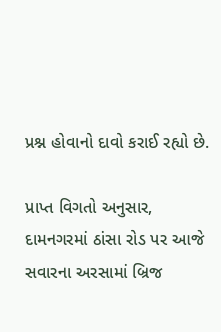પ્રશ્ન હોવાનો દાવો કરાઈ રહ્યો છે.

પ્રાપ્ત વિગતો અનુસાર, દામનગરમાં ઠાંસા રોડ પર આજે સવારના અરસામાં બ્રિજ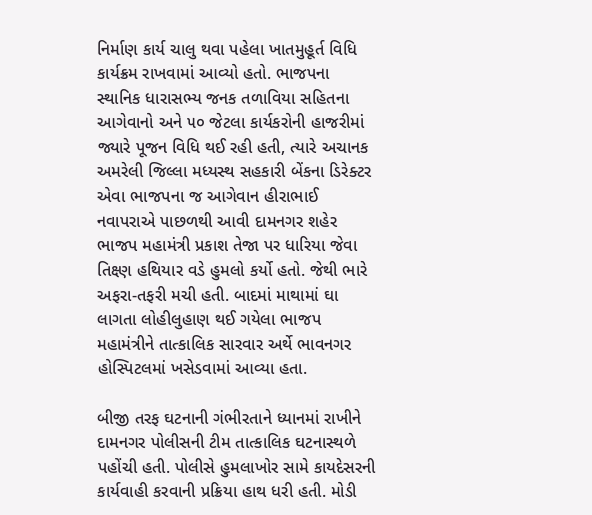નિર્માણ કાર્ય ચાલુ થવા પહેલા ખાતમુહૂર્ત વિધિ કાર્યક્રમ રાખવામાં આવ્યો હતો. ભાજપના સ્થાનિક ધારાસભ્ય જનક તળાવિયા સહિતના આગેવાનો અને ૫૦ જેટલા કાર્યકરોની હાજરીમાં જ્યારે પૂજન વિધિ થઈ રહી હતી, ત્યારે અચાનક અમરેલી જિલ્લા મધ્યસ્થ સહકારી બેંકના ડિરેક્ટર એવા ભાજપના જ આગેવાન હીરાભાઈ નવાપરાએ પાછળથી આવી દામનગર શહેર ભાજપ મહામંત્રી પ્રકાશ તેજા પર ધારિયા જેવા તિક્ષ્ણ હથિયાર વડે હુમલો કર્યો હતો. જેથી ભારે અફરા-તફરી મચી હતી. બાદમાં માથામાં ઘા લાગતા લોહીલુહાણ થઈ ગયેલા ભાજપ મહામંત્રીને તાત્કાલિક સારવાર અર્થે ભાવનગર હોસ્પિટલમાં ખસેડવામાં આવ્યા હતા.

બીજી તરફ ઘટનાની ગંભીરતાને ધ્યાનમાં રાખીને દામનગર પોલીસની ટીમ તાત્કાલિક ઘટનાસ્થળે પહોંચી હતી. પોલીસે હુમલાખોર સામે કાયદેસરની કાર્યવાહી કરવાની પ્રક્રિયા હાથ ધરી હતી. મોડી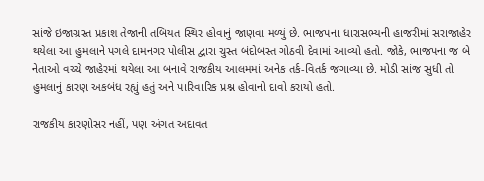સાંજે ઇજાગ્રસ્ત પ્રકાશ તેજાની તબિયત સ્થિર હોવાનું જાણવા મળ્યું છે. ભાજપના ધારાસભ્યની હાજરીમાં સરાજાહેર થયેલા આ હુમલાને પગલે દામનગર પોલીસ દ્વારા ચુસ્ત બંદોબસ્ત ગોઠવી દેવામાં આવ્યો હતો. જોકે, ભાજપના જ બે નેતાઓ વચ્ચે જાહેરમાં થયેલા આ બનાવે રાજકીય આલમમાં અનેક તર્ક-વિતર્ક જગાવ્યા છે. મોડી સાંજ સુધી તો હુમલાનું કારણ અકબંધ રહ્યું હતું અને પારિવારિક પ્રશ્ન હોવાનો દાવો કરાયો હતો.

રાજકીય કારણોસર નહીં, પણ અંગત અદાવત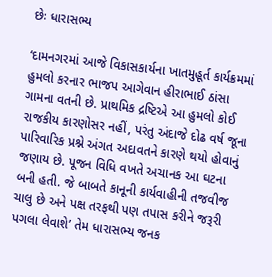છેઃ ધારાસભ્ય

‘દામનગરમાં આજે વિકાસકાર્યના ખાતમુહૂર્ત કાર્યક્રમમાં હુમલો કરનાર ભાજપ આગેવાન હીરાભાઈ ઠાંસા ગામના વતની છે. પ્રાથમિક દ્રષ્ટિએ આ હુમલો કોઈ રાજકીય કારણોસર નહીં, પરંતુ અંદાજે દોઢ વર્ષ જૂના પારિવારિક પ્રશ્ને અંગત અદાવતને કારણે થયો હોવાનું જણાય છે. પૂજન વિધિ વખતે અચાનક આ ઘટના બની હતી. જે બાબતે કાનૂની કાર્યવાહીની તજવીજ ચાલુ છે અને પક્ષ તરફથી પણ તપાસ કરીને જરૂરી પગલા લેવાશે’ તેમ ધારાસભ્ય જનક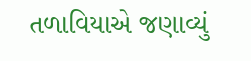તળાવિયાએ જણાવ્યું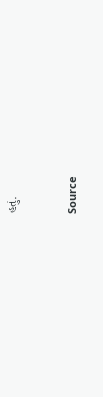હતું.



Source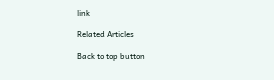link

Related Articles

Back to top button